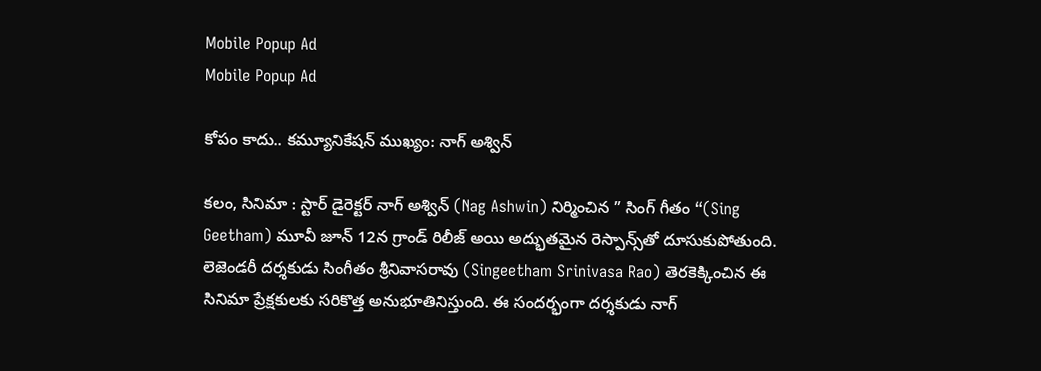Mobile Popup Ad
Mobile Popup Ad

కోపం కాదు.. కమ్యూనికేషన్ ముఖ్యం: నాగ్ అశ్విన్

కలం, సినిమా : స్టార్ డైరెక్టర్ నాగ్ అశ్విన్ (Nag Ashwin) నిర్మించిన ” సింగ్ గీతం “(Sing Geetham) మూవీ జూన్ 12న గ్రాండ్ రిలీజ్ అయి అద్భుతమైన రెస్పాన్స్‌తో దూసుకుపోతుంది. లెజెండరీ దర్శకుడు సింగీతం శ్రీనివాసరావు (Singeetham Srinivasa Rao) తెరకెక్కించిన ఈ సినిమా ప్రేక్షకులకు సరికొత్త అనుభూతినిస్తుంది. ఈ సందర్భంగా దర్శకుడు నాగ్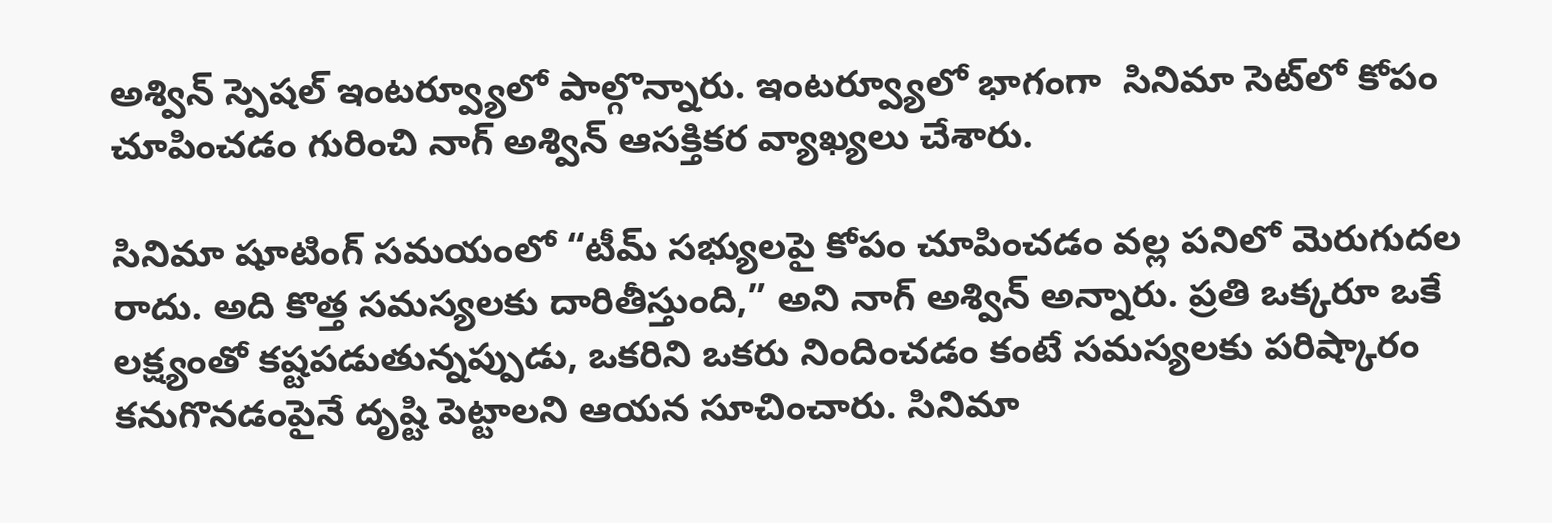అశ్విన్ స్పెషల్ ఇంటర్వ్యూలో పాల్గొన్నారు. ఇంటర్వ్యూలో భాగంగా  సినిమా సెట్‌లో కోపం చూపించడం గురించి నాగ్ అశ్విన్ ఆసక్తికర వ్యాఖ్యలు చేశారు.

సినిమా షూటింగ్ సమయంలో “టీమ్ సభ్యులపై కోపం చూపించడం వల్ల పనిలో మెరుగుదల రాదు. అది కొత్త సమస్యలకు దారితీస్తుంది,” అని నాగ్ అశ్విన్ అన్నారు. ప్రతి ఒక్కరూ ఒకే లక్ష్యంతో కష్టపడుతున్నప్పుడు, ఒకరిని ఒకరు నిందించడం కంటే సమస్యలకు పరిష్కారం కనుగొనడంపైనే దృష్టి పెట్టాలని ఆయన సూచించారు. సినిమా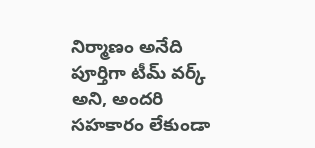నిర్మాణం అనేది పూర్తిగా టీమ్ వర్క్ అని, అందరి సహకారం లేకుండా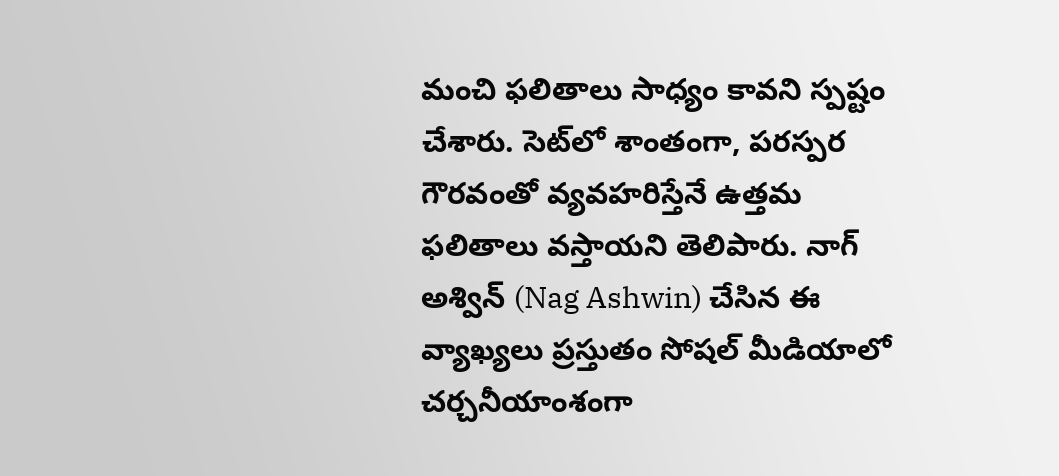మంచి ఫలితాలు సాధ్యం కావని స్పష్టం చేశారు. సెట్‌లో శాంతంగా, పరస్పర గౌరవంతో వ్యవహరిస్తేనే ఉత్తమ ఫలితాలు వస్తాయని తెలిపారు. నాగ్ అశ్విన్ (Nag Ashwin) చేసిన ఈ వ్యాఖ్యలు ప్రస్తుతం సోషల్ మీడియాలో చర్చనీయాంశంగా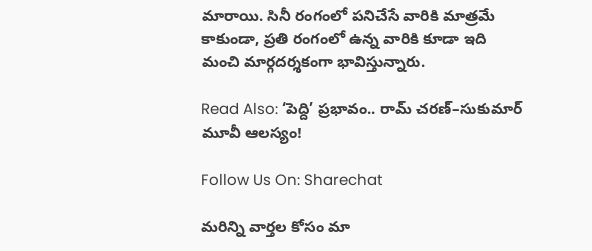మారాయి. సినీ రంగంలో పనిచేసే వారికి మాత్రమే కాకుండా, ప్రతి రంగంలో ఉన్న వారికి కూడా ఇది మంచి మార్గదర్శకంగా భావిస్తున్నారు.

Read Also: ‘పెద్ది’ ప్రభావం.. రామ్ చరణ్–సుకుమార్ మూవీ ఆలస్యం!

Follow Us On: Sharechat

మ‌రిన్ని వార్త‌ల కోసం మా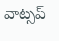వాట్స‌ప్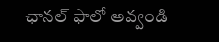ఛాన‌ల్ ఫాలో అవ్వండి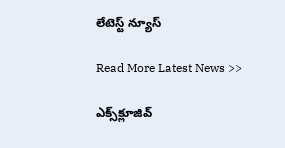లేటెస్ట్ న్యూస్‌

Read More Latest News >>

ఎక్స్‌క్లూజివ్‌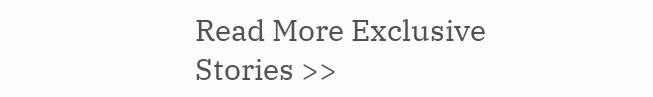Read More Exclusive Stories >>